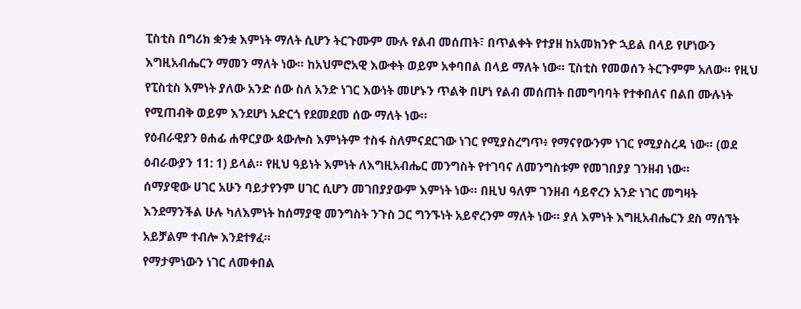ፒስቲስ በግሪክ ቋንቋ እምነት ማለት ሲሆን ትርጉሙም ሙሉ የልብ መሰጠት፣ በጥልቀት የተያዘ ከአመክንዮ ኋይል በላይ የሆነውን እግዚአብሔርን ማመን ማለት ነው። ከአህምሮአዊ እውቀት ወይም አቀባበል በላይ ማለት ነው። ፒስቲስ የመወሰን ትርጉምም አለው። የዚህ የፒስቲስ እምነት ያለው አንድ ሰው ስለ አንድ ነገር እውነት መሆኑን ጥልቅ በሆነ የልብ መሰጠት በመግባባት የተቀበለና በልበ ሙሉነት የሚጠብቅ ወይም እንደሆነ አድርጎ የደመደመ ሰው ማለት ነው።
የዕብራዊያን ፀሐፊ ሐዋርያው ጳውሎስ እምነትም ተስፋ ስለምናደርገው ነገር የሚያስረግጥ፥ የማናየውንም ነገር የሚያስረዳ ነው። (ወደ ዕብራውያን 11: 1) ይላል። የዚህ ዓይነት እምነት ለእግዚአብሔር መንግስት የተገባና ለመንግስቱም የመገበያያ ገንዘብ ነው።
ሰማያዊው ሀገር አሁን ባይታየንም ሀገር ሲሆን መገበያያውም እምነት ነው። በዚህ ዓለም ገንዘብ ሳይኖረን አንድ ነገር መግዛት እንደማንችል ሁሉ ካለእምነት ከሰማያዊ መንግስት ንጉስ ጋር ግንኙነት አይኖረንም ማለት ነው። ያለ እምነት እግዚአብሔርን ደስ ማሰኘት አይቻልም ተብሎ እንደተፃፈ።
የማታምነውን ነገር ለመቀበል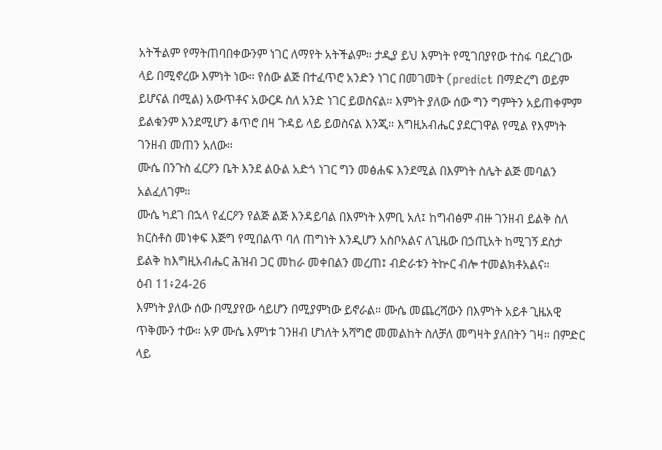አትችልም የማትጠባበቀውንም ነገር ለማየት አትችልም። ታዲያ ይህ እምነት የሚገበያየው ተስፋ ባደረገው ላይ በሚኖረው እምነት ነው። የሰው ልጅ በተፈጥሮ አንድን ነገር በመገመት (predict በማድረግ ወይም ይሆናል በሚል) አውጥቶና አውርዶ ስለ አንድ ነገር ይወስናል። እምነት ያለው ሰው ግን ግምትን አይጠቀምም ይልቁንም እንደሚሆን ቆጥሮ በዛ ጉዳይ ላይ ይወስናል እንጂ። እግዚአብሔር ያደርገዋል የሚል የእምነት ገንዘብ መጠን አለው።
ሙሴ በንጉስ ፈርዖን ቤት እንደ ልዑል አድጎ ነገር ግን መፅሐፍ እንደሚል በእምነት ስሌት ልጅ መባልን አልፈለገም።
ሙሴ ካደገ በኋላ የፈርዖን የልጅ ልጅ እንዳይባል በእምነት እምቢ አለ፤ ከግብፅም ብዙ ገንዘብ ይልቅ ስለ ክርስቶስ መነቀፍ እጅግ የሚበልጥ ባለ ጠግነት እንዲሆን አስቦአልና ለጊዜው በኃጢአት ከሚገኝ ደስታ ይልቅ ከእግዚአብሔር ሕዝብ ጋር መከራ መቀበልን መረጠ፤ ብድራቱን ትኵር ብሎ ተመልክቶአልና።
ዕብ 11፥24-26
እምነት ያለው ሰው በሚያየው ሳይሆን በሚያምነው ይኖራል። ሙሴ መጨረሻውን በእምነት አይቶ ጊዜአዊ ጥቅሙን ተው። አዎ ሙሴ እምነቱ ገንዘብ ሆነለት አሻግሮ መመልከት ስለቻለ መግዛት ያለበትን ገዛ። በምድር ላይ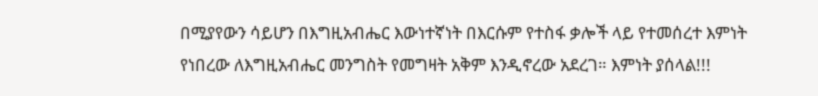በሚያየውን ሳይሆን በእግዚአብሔር እውነተኛነት በእርሱም የተስፋ ቃሎች ላይ የተመሰረተ እምነት የነበረው ለእግዚአብሔር መንግስት የመግዛት አቅም እንዲኖረው አደረገ። እምነት ያሰላል!!!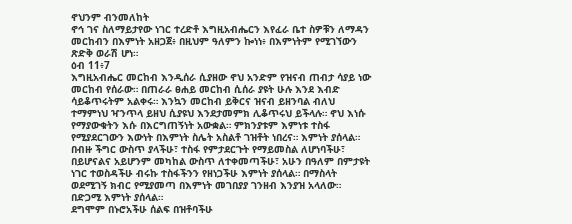ኖህንም ብንመለከት
ኖኅ ገና ስለማይታየው ነገር ተረድቶ እግዚአብሔርን እየፈራ ቤተ ስዎቹን ለማዳን መርከብን በእምነት አዘጋጀ፥ በዚህም ዓለምን ኰነነ፥ በእምነትም የሚገኘውን ጽድቅ ወራሽ ሆነ።
ዕብ 11፥7
እግዚአብሔር መርከብ እንዲሰራ ሲያዘው ኖህ አንድም የዝናብ ጠብታ ሳያይ ነው መርከብ የሰራው። በጠራራ ፀሐይ መርከብ ሲሰራ ያዩት ሁሉ እንደ እብድ ሳይቆጥሩትም አልቀሩ። እንኳን መርከብ ይቅርና ዝናብ ይዘንባል ብለህ ተማምነህ ዣንጥላ ይዘህ ሲያዩህ እንደታመምክ ሊቆጥሩህ ይችላሉ። ኖህ እነሱ የማያውቁትን እሱ በእርግጠኝነት አውቋል። ምክንያቱም እምነቱ ተስፋ የሚያደርገውን እውነት በእምነት ስሌት አስልቶ ገዝቶት ነበረና። እምነት ያሰላል።
በብዙ ችግር ውስጥ ያላችሁ፣ ተስፋ የምታደርጉት የማይመስል ለሆነባችሁ፣ በይሆናልና አይሆንም መካከል ውስጥ ለተቀመጣችሁ፣ አሁን በዓለም በምታዩት ነገር ተወስዳችሁ ብሩኩ ተስፋችንን የዘነጋችሁ እምነት ያሰላል። በማስላት ወደሚገኝ ክብር የሚያመጣ በእምነት መገበያያ ገንዘብ እንያዝ አላለው። በድጋሚ እምነት ያሰላል።
ደግሞም በኑሮአችሁ ሰልፍ በዝቶባችሁ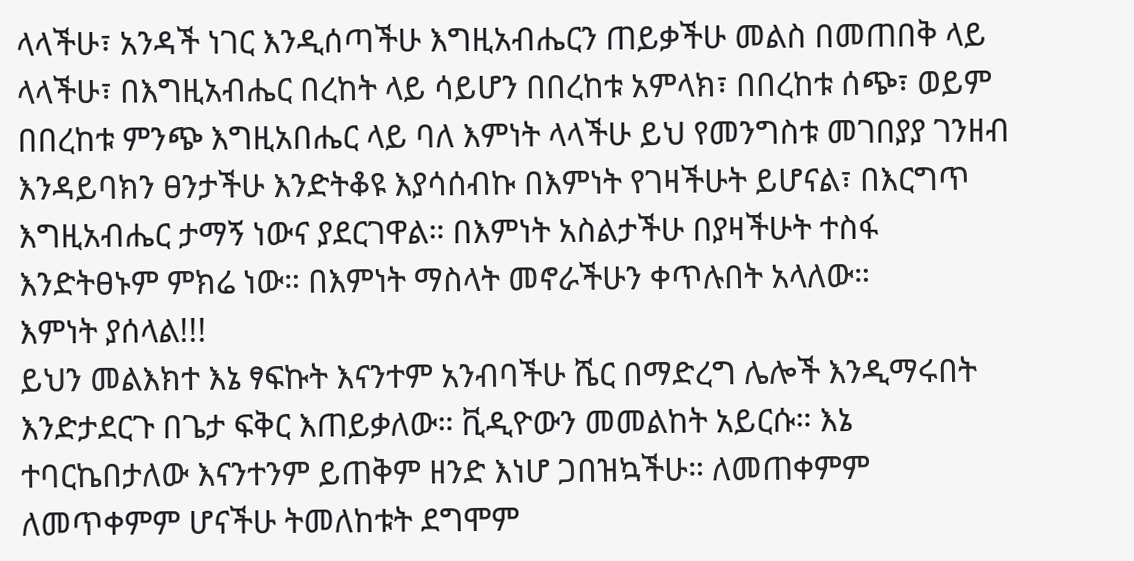ላላችሁ፣ አንዳች ነገር እንዲሰጣችሁ እግዚአብሔርን ጠይቃችሁ መልስ በመጠበቅ ላይ ላላችሁ፣ በእግዚአብሔር በረከት ላይ ሳይሆን በበረከቱ አምላክ፣ በበረከቱ ሰጭ፣ ወይም በበረከቱ ምንጭ እግዚአበሔር ላይ ባለ እምነት ላላችሁ ይህ የመንግስቱ መገበያያ ገንዘብ እንዳይባክን ፀንታችሁ እንድትቆዩ እያሳሰብኩ በእምነት የገዛችሁት ይሆናል፣ በእርግጥ እግዚአብሔር ታማኝ ነውና ያደርገዋል። በእምነት አስልታችሁ በያዛችሁት ተስፋ እንድትፀኑም ምክሬ ነው። በእምነት ማስላት መኖራችሁን ቀጥሉበት አላለው።
እምነት ያሰላል!!!
ይህን መልእክተ እኔ ፃፍኩት እናንተም አንብባችሁ ሼር በማድረግ ሌሎች እንዲማሩበት እንድታደርጉ በጌታ ፍቅር እጠይቃለው። ቪዲዮውን መመልከት አይርሱ። እኔ ተባርኬበታለው እናንተንም ይጠቅም ዘንድ እነሆ ጋበዝኳችሁ። ለመጠቀምም ለመጥቀምም ሆናችሁ ትመለከቱት ደግሞም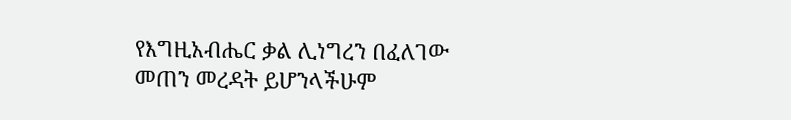የእግዚአብሔር ቃል ሊነግረን በፈለገው መጠን መረዳት ይሆንላችሁም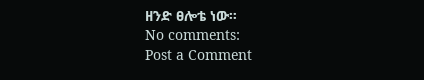ዘንድ ፀሎቴ ነው።
No comments:
Post a Comment